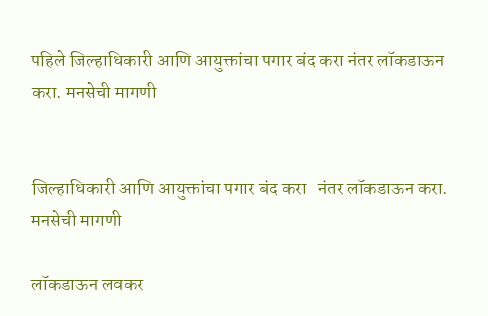पहिले जिल्हाधिकारी आणि आयुक्तांचा पगार बंद करा नंतर लॉकडाऊन करा. मनसेची मागणी


जिल्हाधिकारी आणि आयुक्तांचा पगार बंद करा   नंतर लॉकडाऊन करा. मनसेची मागणी

लॉकडाऊन लवकर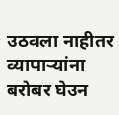उठवला नाहीतर व्यापाऱ्यांना बरोबर घेउन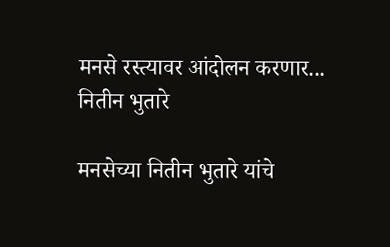मनसे रस्त्यावर आंदोलन करणार... नितीन भुतारे

मनसेच्या नितीन भुतारे यांचे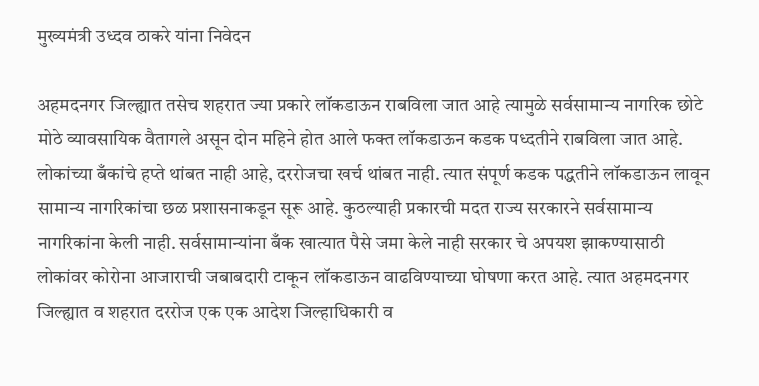मुख्यमंत्री उध्दव ठाकरे यांना निवेदन

अहमदनगर जिल्ह्यात तसेच शहरात ज्या प्रकारे लॉकडाऊन राबविला जात आहे त्यामुळे सर्वसामान्य नागरिक छोटे मोठे व्यावसायिक वैतागले असून दोन महिने होत आले फक्त लॉकडाऊन कडक पध्दतीने राबविला जात आहे. लोकांच्या बँकांचे हप्ते थांबत नाही आहे, दररोजचा खर्च थांबत नाही. त्यात संपूर्ण कडक पद्धतीने लॉकडाऊन लावून सामान्य नागरिकांचा छळ प्रशासनाकडून सूरू आहे. कुठल्याही प्रकारची मदत राज्य सरकारने सर्वसामान्य नागरिकांना केली नाही. सर्वसामान्यांना बँक खात्यात पैसे जमा केले नाही सरकार चे अपयश झाकण्यासाठी लोकांवर कोरोना आजाराची जबाबदारी टाकून लॉकडाऊन वाढविण्याच्या घोषणा करत आहे. त्यात अहमदनगर जिल्ह्यात व शहरात दररोज एक एक आदेश जिल्हाधिकारी व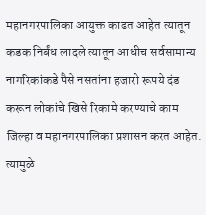महानगरपालिका आयुक्त काढत आहेत त्यातून कडक निर्बंध लादले त्यातून आधीच सर्वसामान्य नागरिकांकडे पैसे नसतांना हजारो रूपये दंड करून लोकांचे खिसे रिकामे करण्याचे काम जिल्हा व महानगरपालिका प्रशासन करत आहेत. त्यामुळे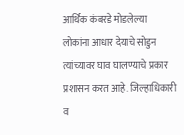आर्थिक कंबरडे मोडलेल्या लोकांना आधार देयाचे सोडुन त्यांच्यावर घाव घालण्याचे प्रकार प्रशासन करत आहे. जिल्हाधिकारी व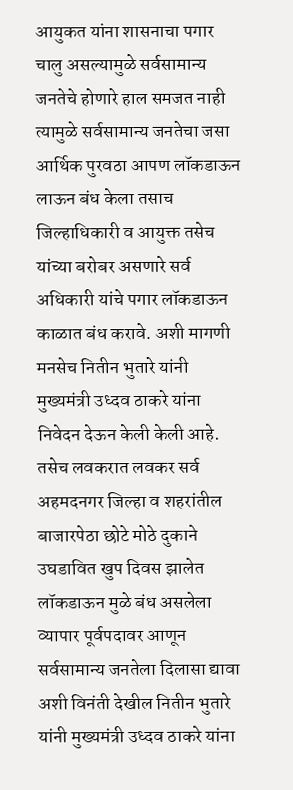आयुकत यांना शासनाचा पगार चालु असल्यामुळे सर्वसामान्य जनतेचे होणारे हाल समजत नाही त्यामुळे सर्वसामान्य जनतेचा जसा आर्थिक पुरवठा आपण लॉकडाऊन लाऊन बंध केला तसाच जिल्हाधिकारी व आयुक्त तसेच यांच्या बरोबर असणारे सर्व अधिकारी यांचे पगार लॉकडाऊन काळात बंध करावे. अशी मागणी मनसेच नितीन भुतारे यांनी मुख्यमंत्री उध्दव ठाकरे यांना निवेदन देऊन केली केली आहे. तसेच लवकरात लवकर सर्व अहमदनगर जिल्हा व शहरांतील बाजारपेठा छोटे मोठे दुकाने उघडावित खुप दिवस झालेत लॉकडाऊन मुळे बंध असलेला व्यापार पूर्वपदावर आणून सर्वसामान्य जनतेला दिलासा द्यावा अशी विनंती देखील नितीन भुतारे यांनी मुख्यमंत्री उध्दव ठाकरे यांना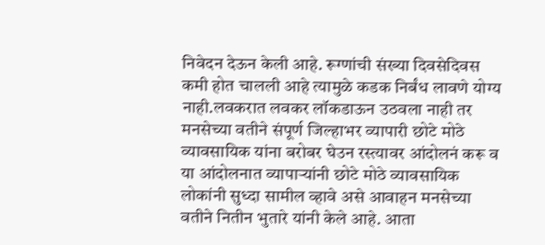निवेदन देऊन केली आहे. रूग्णांची संख्या दिवसेदिवस कमी होत चालली आहे त्यामुळे कडक निर्बंध लावणे योग्य नाही.लवकरात लवकर लॉकडाऊन उठवला नाही तर मनसेच्या वतीने संपूर्ण जिल्हाभर व्यापारी छोटे मोठे व्यावसायिक यांना बरोबर घेउन रस्त्यावर आंदोलनं करू व या आंदोलनात व्यापाऱ्यांनी छोटे मोठे व्यावसायिक लोकांनी सुध्दा सामील व्हावे असे आवाहन मनसेच्या वतीने नितीन भुतारे यांनी केले आहे. आता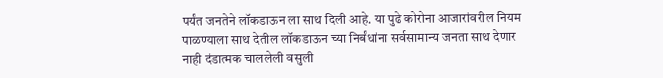पर्यंत जनतेने लॉकडाऊन ला साथ दिली आहे. या पुढे कोरोना आजारांवरील नियम पाळण्याला साथ देतील लॉकडाऊन च्या निर्बंधांना सर्वसामान्य जनता साथ देणार नाही दंडात्मक चाललेली वसुली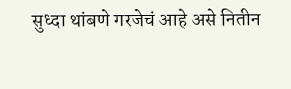सुध्दा थांबणे गरजेचं आहे असे नितीन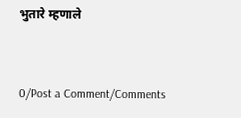भुतारे म्हणाले


0/Post a Comment/Comments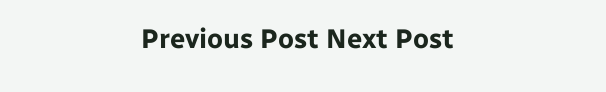Previous Post Next Post